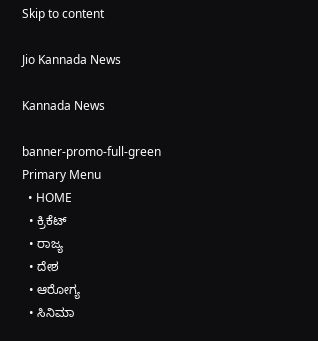Skip to content

Jio Kannada News

Kannada News

banner-promo-full-green
Primary Menu
  • HOME
  • ಕ್ರಿಕೆಟ್
  • ರಾಜ್ಯ
  • ದೇಶ
  • ಆರೋಗ್ಯ
  • ಸಿನಿಮಾ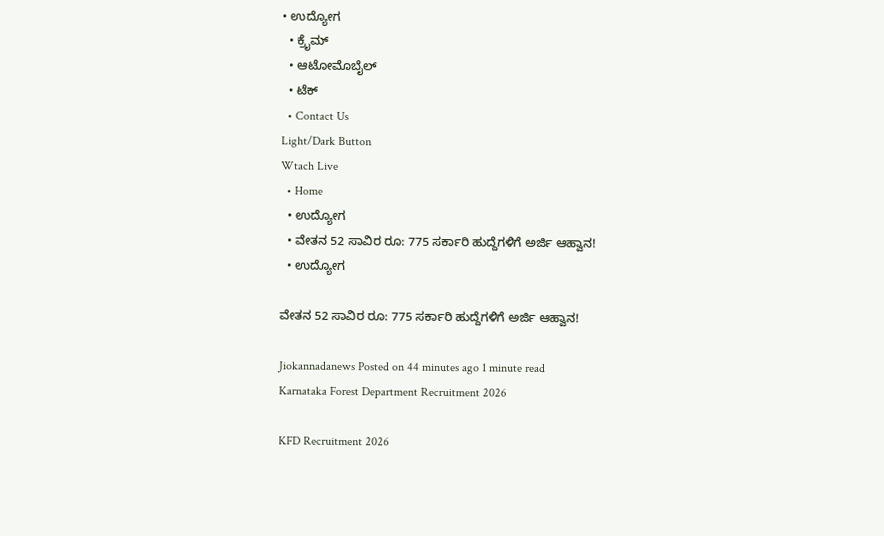• ಉದ್ಯೋಗ
  • ಕ್ರೈಮ್
  • ಆಟೋಮೊಬೈಲ್
  • ಟೆಕ್
  • Contact Us
Light/Dark Button
Wtach Live
  • Home
  • ಉದ್ಯೋಗ
  • ವೇತನ 52 ಸಾವಿರ ರೂ: 775 ಸರ್ಕಾರಿ ಹುದ್ದೆಗಳಿಗೆ ಅರ್ಜಿ ಆಹ್ವಾನ!
  • ಉದ್ಯೋಗ

ವೇತನ 52 ಸಾವಿರ ರೂ: 775 ಸರ್ಕಾರಿ ಹುದ್ದೆಗಳಿಗೆ ಅರ್ಜಿ ಆಹ್ವಾನ!

Jiokannadanews Posted on 44 minutes ago 1 minute read
Karnataka Forest Department Recruitment 2026

KFD Recruitment 2026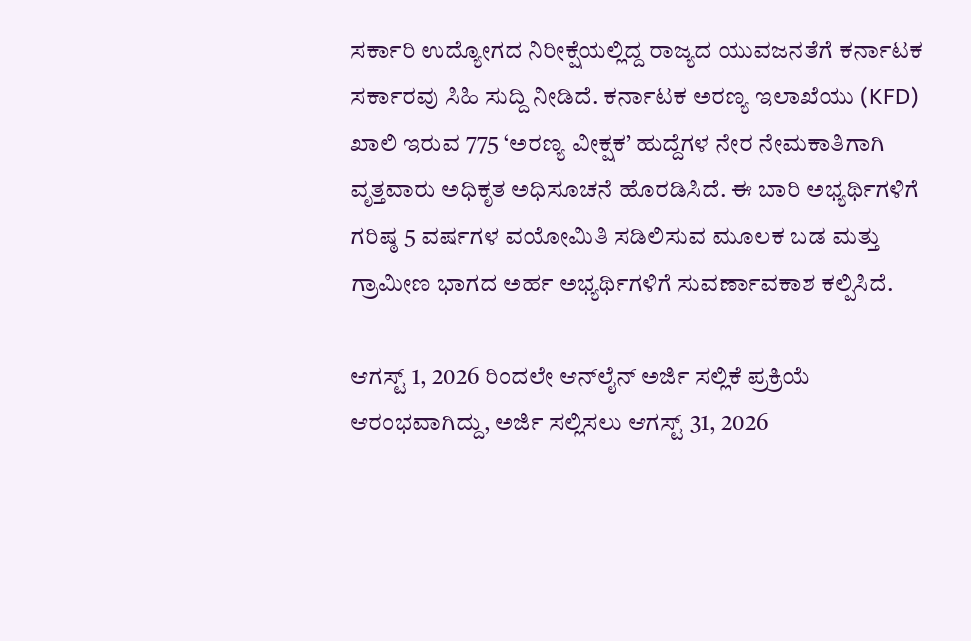ಸರ್ಕಾರಿ ಉದ್ಯೋಗದ ನಿರೀಕ್ಷೆಯಲ್ಲಿದ್ದ ರಾಜ್ಯದ ಯುವಜನತೆಗೆ ಕರ್ನಾಟಕ ಸರ್ಕಾರವು ಸಿಹಿ ಸುದ್ದಿ ನೀಡಿದೆ. ಕರ್ನಾಟಕ ಅರಣ್ಯ ಇಲಾಖೆಯು (KFD) ಖಾಲಿ ಇರುವ 775 ‘ಅರಣ್ಯ ವೀಕ್ಷಕ’ ಹುದ್ದೆಗಳ ನೇರ ನೇಮಕಾತಿಗಾಗಿ ವೃತ್ತವಾರು ಅಧಿಕೃತ ಅಧಿಸೂಚನೆ ಹೊರಡಿಸಿದೆ. ಈ ಬಾರಿ ಅಭ್ಯರ್ಥಿಗಳಿಗೆ ಗರಿಷ್ಠ 5 ವರ್ಷಗಳ ವಯೋಮಿತಿ ಸಡಿಲಿಸುವ ಮೂಲಕ ಬಡ ಮತ್ತು ಗ್ರಾಮೀಣ ಭಾಗದ ಅರ್ಹ ಅಭ್ಯರ್ಥಿಗಳಿಗೆ ಸುವರ್ಣಾವಕಾಶ ಕಲ್ಪಿಸಿದೆ.

ಆಗಸ್ಟ್ 1, 2026 ರಿಂದಲೇ ಆನ್‌ಲೈನ್ ಅರ್ಜಿ ಸಲ್ಲಿಕೆ ಪ್ರಕ್ರಿಯೆ ಆರಂಭವಾಗಿದ್ದು, ಅರ್ಜಿ ಸಲ್ಲಿಸಲು ಆಗಸ್ಟ್ 31, 2026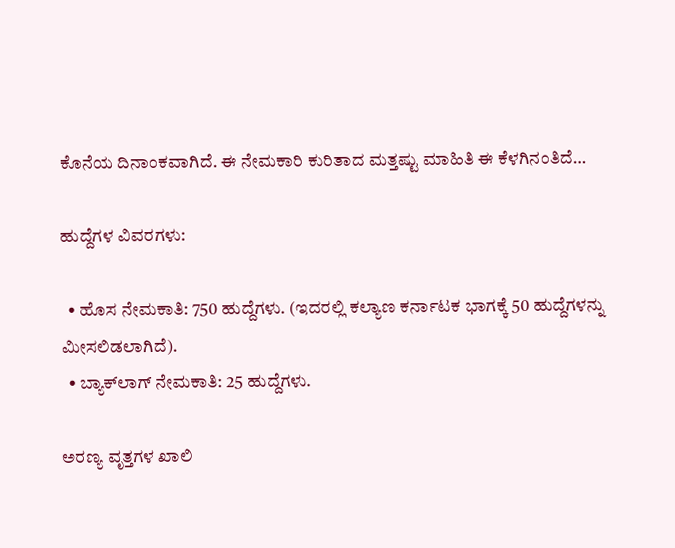ಕೊನೆಯ ದಿನಾಂಕವಾಗಿದೆ. ಈ ನೇಮಕಾರಿ ಕುರಿತಾದ ಮತ್ತಷ್ಟು ಮಾಹಿತಿ ಈ ಕೆಳಗಿನಂತಿದೆ…

ಹುದ್ದೆಗಳ ವಿವರಗಳು:

  • ಹೊಸ ನೇಮಕಾತಿ: 750 ಹುದ್ದೆಗಳು. (ಇದರಲ್ಲಿ ಕಲ್ಯಾಣ ಕರ್ನಾಟಕ ಭಾಗಕ್ಕೆ 50 ಹುದ್ದೆಗಳನ್ನು ಮೀಸಲಿಡಲಾಗಿದೆ).
  • ಬ್ಯಾಕ್‌ಲಾಗ್ ನೇಮಕಾತಿ: 25 ಹುದ್ದೆಗಳು.

ಅರಣ್ಯ ವೃತ್ತಗಳ ಖಾಲಿ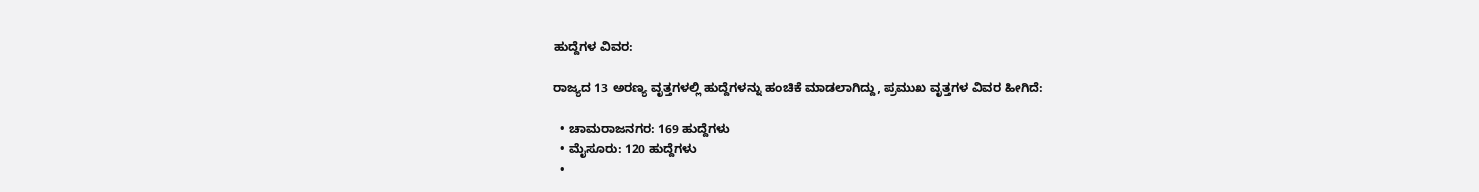ಹುದ್ದೆಗಳ ವಿವರ:

ರಾಜ್ಯದ 13 ಅರಣ್ಯ ವೃತ್ತಗಳಲ್ಲಿ ಹುದ್ದೆಗಳನ್ನು ಹಂಚಿಕೆ ಮಾಡಲಾಗಿದ್ದು, ಪ್ರಮುಖ ವೃತ್ತಗಳ ವಿವರ ಹೀಗಿದೆ:

  • ಚಾಮರಾಜನಗರ: 169 ಹುದ್ದೆಗಳು
  • ಮೈಸೂರು: 120 ಹುದ್ದೆಗಳು
  •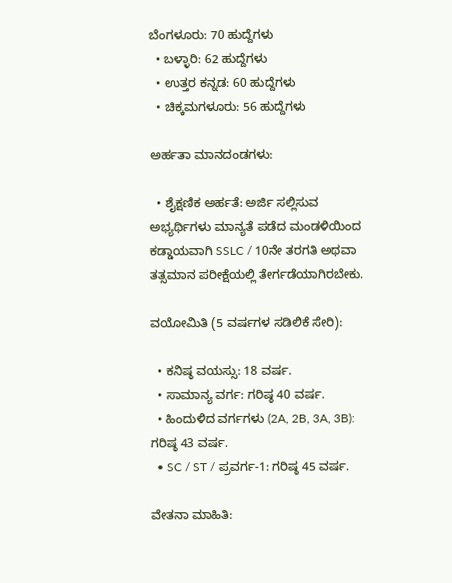ಬೆಂಗಳೂರು: 70 ಹುದ್ದೆಗಳು
  • ಬಳ್ಳಾರಿ: 62 ಹುದ್ದೆಗಳು
  • ಉತ್ತರ ಕನ್ನಡ: 60 ಹುದ್ದೆಗಳು
  • ಚಿಕ್ಕಮಗಳೂರು: 56 ಹುದ್ದೆಗಳು

ಅರ್ಹತಾ ಮಾನದಂಡಗಳು:

  • ಶೈಕ್ಷಣಿಕ ಅರ್ಹತೆ: ಅರ್ಜಿ ಸಲ್ಲಿಸುವ ಅಭ್ಯರ್ಥಿಗಳು ಮಾನ್ಯತೆ ಪಡೆದ ಮಂಡಳಿಯಿಂದ ಕಡ್ಡಾಯವಾಗಿ SSLC / 10ನೇ ತರಗತಿ ಅಥವಾ ತತ್ಸಮಾನ ಪರೀಕ್ಷೆಯಲ್ಲಿ ತೇರ್ಗಡೆಯಾಗಿರಬೇಕು.

ವಯೋಮಿತಿ (5 ವರ್ಷಗಳ ಸಡಿಲಿಕೆ ಸೇರಿ):

  • ಕನಿಷ್ಠ ವಯಸ್ಸು: 18 ವರ್ಷ.
  • ಸಾಮಾನ್ಯ ವರ್ಗ: ಗರಿಷ್ಠ 40 ವರ್ಷ.
  • ಹಿಂದುಳಿದ ವರ್ಗಗಳು (2A, 2B, 3A, 3B): ಗರಿಷ್ಠ 43 ವರ್ಷ.
  • SC / ST / ಪ್ರವರ್ಗ-1: ಗರಿಷ್ಠ 45 ವರ್ಷ.

ವೇತನಾ ಮಾಹಿತಿ: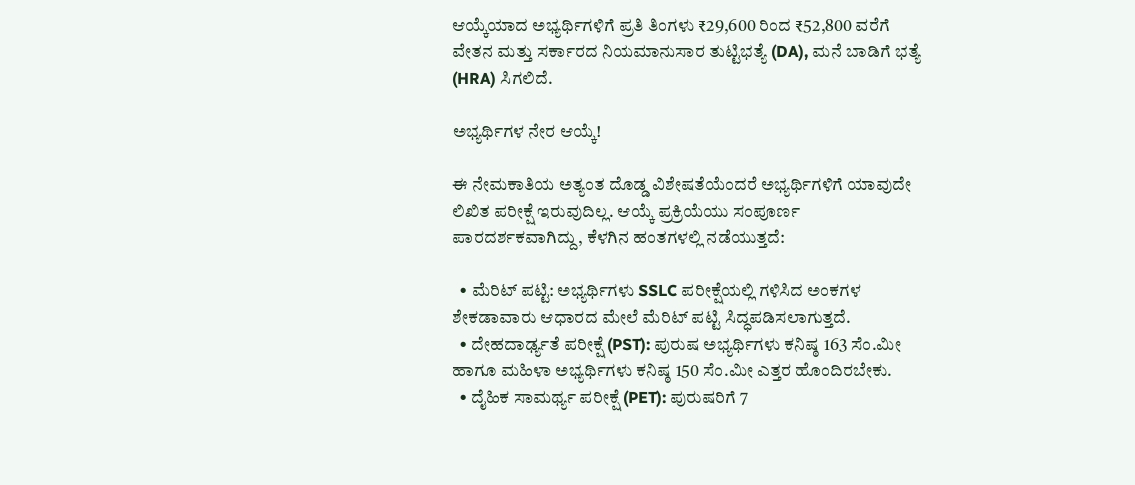ಆಯ್ಕೆಯಾದ ಅಭ್ಯರ್ಥಿಗಳಿಗೆ ಪ್ರತಿ ತಿಂಗಳು ₹29,600 ರಿಂದ ₹52,800 ವರೆಗೆ ವೇತನ ಮತ್ತು ಸರ್ಕಾರದ ನಿಯಮಾನುಸಾರ ತುಟ್ಟಿಭತ್ಯೆ (DA), ಮನೆ ಬಾಡಿಗೆ ಭತ್ಯೆ (HRA) ಸಿಗಲಿದೆ.

ಅಭ್ಯರ್ಥಿಗಳ ನೇರ ಆಯ್ಕೆ!

ಈ ನೇಮಕಾತಿಯ ಅತ್ಯಂತ ದೊಡ್ಡ ವಿಶೇಷತೆಯೆಂದರೆ ಅಭ್ಯರ್ಥಿಗಳಿಗೆ ಯಾವುದೇ ಲಿಖಿತ ಪರೀಕ್ಷೆ ಇರುವುದಿಲ್ಲ. ಆಯ್ಕೆ ಪ್ರಕ್ರಿಯೆಯು ಸಂಪೂರ್ಣ ಪಾರದರ್ಶಕವಾಗಿದ್ದು, ಕೆಳಗಿನ ಹಂತಗಳಲ್ಲಿ ನಡೆಯುತ್ತದೆ:

  • ಮೆರಿಟ್ ಪಟ್ಟಿ: ಅಭ್ಯರ್ಥಿಗಳು SSLC ಪರೀಕ್ಷೆಯಲ್ಲಿ ಗಳಿಸಿದ ಅಂಕಗಳ ಶೇಕಡಾವಾರು ಆಧಾರದ ಮೇಲೆ ಮೆರಿಟ್ ಪಟ್ಟಿ ಸಿದ್ಧಪಡಿಸಲಾಗುತ್ತದೆ.
  • ದೇಹದಾರ್ಢ್ಯತೆ ಪರೀಕ್ಷೆ (PST): ಪುರುಷ ಅಭ್ಯರ್ಥಿಗಳು ಕನಿಷ್ಠ 163 ಸೆಂ.ಮೀ ಹಾಗೂ ಮಹಿಳಾ ಅಭ್ಯರ್ಥಿಗಳು ಕನಿಷ್ಠ 150 ಸೆಂ.ಮೀ ಎತ್ತರ ಹೊಂದಿರಬೇಕು.
  • ದೈಹಿಕ ಸಾಮರ್ಥ್ಯ ಪರೀಕ್ಷೆ (PET): ಪುರುಷರಿಗೆ 7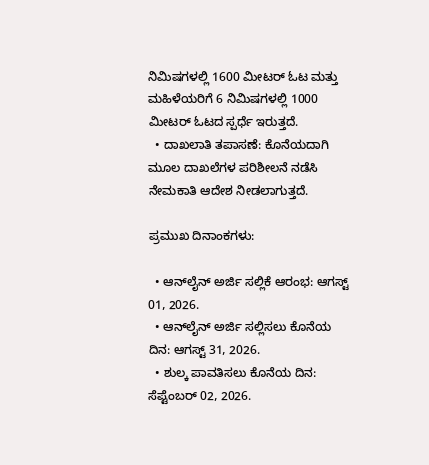ನಿಮಿಷಗಳಲ್ಲಿ 1600 ಮೀಟರ್ ಓಟ ಮತ್ತು ಮಹಿಳೆಯರಿಗೆ 6 ನಿಮಿಷಗಳಲ್ಲಿ 1000 ಮೀಟರ್ ಓಟದ ಸ್ಪರ್ಧೆ ಇರುತ್ತದೆ.
  • ದಾಖಲಾತಿ ತಪಾಸಣೆ: ಕೊನೆಯದಾಗಿ ಮೂಲ ದಾಖಲೆಗಳ ಪರಿಶೀಲನೆ ನಡೆಸಿ ನೇಮಕಾತಿ ಆದೇಶ ನೀಡಲಾಗುತ್ತದೆ.

ಪ್ರಮುಖ ದಿನಾಂಕಗಳು:

  • ಆನ್‌ಲೈನ್ ಅರ್ಜಿ ಸಲ್ಲಿಕೆ ಆರಂಭ: ಆಗಸ್ಟ್ 01, 2026.
  • ಆನ್‌ಲೈನ್ ಅರ್ಜಿ ಸಲ್ಲಿಸಲು ಕೊನೆಯ ದಿನ: ಆಗಸ್ಟ್ 31, 2026.
  • ಶುಲ್ಕ ಪಾವತಿಸಲು ಕೊನೆಯ ದಿನ: ಸೆಪ್ಟೆಂಬರ್ 02, 2026.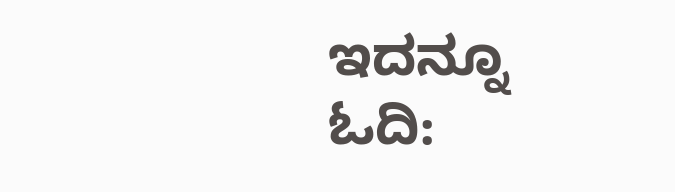ಇದನ್ನೂ ಓದಿ: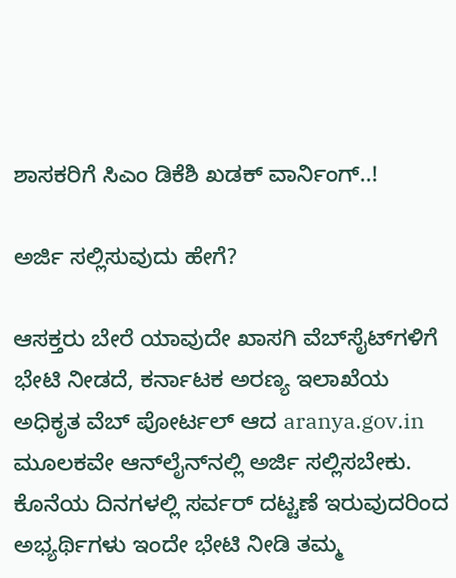ಶಾಸಕರಿಗೆ ಸಿಎಂ ಡಿಕೆಶಿ ಖಡಕ್ ವಾರ್ನಿಂಗ್..!

ಅರ್ಜಿ ಸಲ್ಲಿಸುವುದು ಹೇಗೆ?

ಆಸಕ್ತರು ಬೇರೆ ಯಾವುದೇ ಖಾಸಗಿ ವೆಬ್‌ಸೈಟ್‌ಗಳಿಗೆ ಭೇಟಿ ನೀಡದೆ, ಕರ್ನಾಟಕ ಅರಣ್ಯ ಇಲಾಖೆಯ ಅಧಿಕೃತ ವೆಬ್ ಪೋರ್ಟಲ್ ಆದ aranya.gov.in ಮೂಲಕವೇ ಆನ್‌ಲೈನ್‌ನಲ್ಲಿ ಅರ್ಜಿ ಸಲ್ಲಿಸಬೇಕು. ಕೊನೆಯ ದಿನಗಳಲ್ಲಿ ಸರ್ವರ್ ದಟ್ಟಣೆ ಇರುವುದರಿಂದ ಅಭ್ಯರ್ಥಿಗಳು ಇಂದೇ ಭೇಟಿ ನೀಡಿ ತಮ್ಮ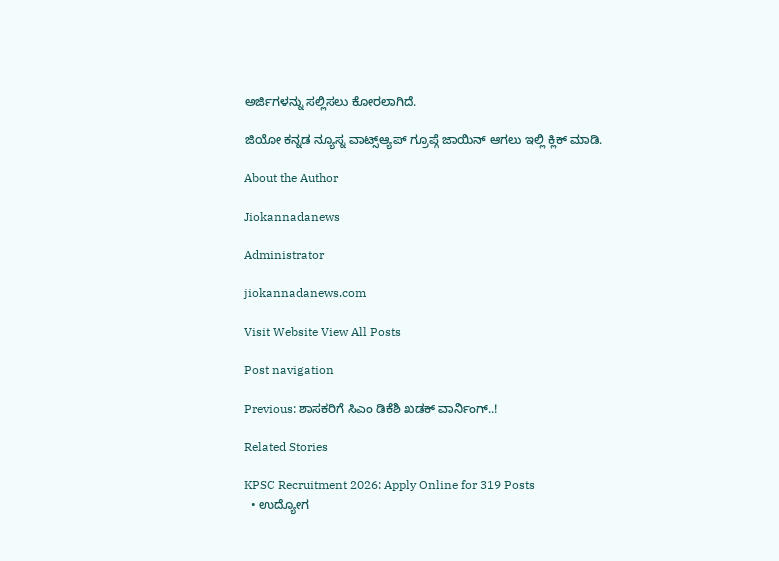ಅರ್ಜಿಗಳನ್ನು ಸಲ್ಲಿಸಲು ಕೋರಲಾಗಿದೆ.

ಜಿಯೋ ಕನ್ನಡ ನ್ಯೂಸ್ನ ವಾಟ್ಸ್ಆ್ಯಪ್ ಗ್ರೂಪ್ಗೆ ಜಾಯಿನ್ ಆಗಲು ಇಲ್ಲಿ ಕ್ಲಿಕ್ ಮಾಡಿ.

About the Author

Jiokannadanews

Administrator

jiokannadanews.com

Visit Website View All Posts

Post navigation

Previous: ಶಾಸಕರಿಗೆ ಸಿಎಂ ಡಿಕೆಶಿ ಖಡಕ್ ವಾರ್ನಿಂಗ್..!

Related Stories

KPSC Recruitment 2026: Apply Online for 319 Posts
  • ಉದ್ಯೋಗ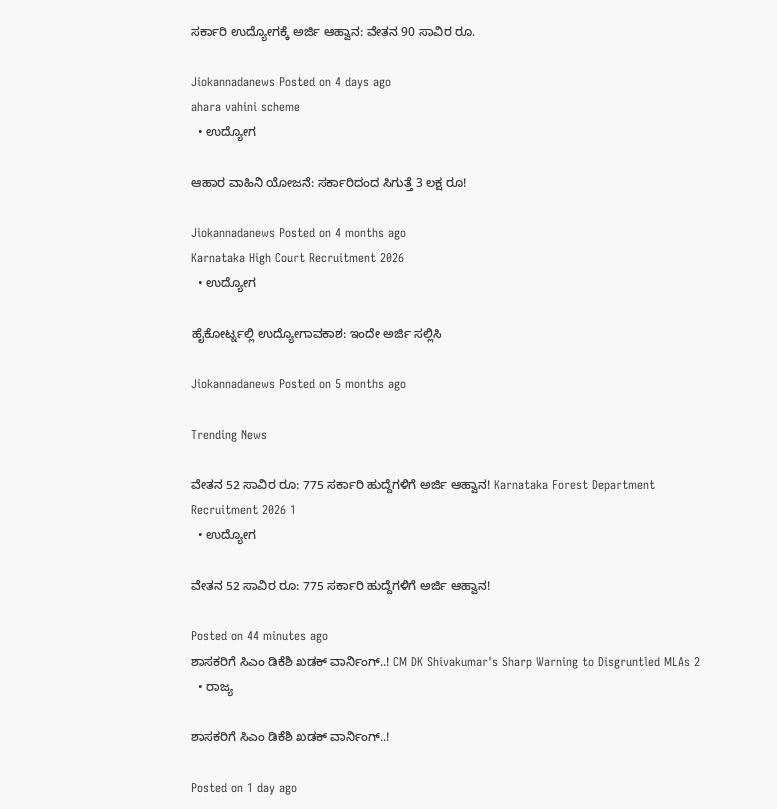ಸರ್ಕಾರಿ ಉದ್ಯೋಗಕ್ಕೆ ಅರ್ಜಿ ಆಹ್ವಾನ: ವೇತನ 90 ಸಾವಿರ ರೂ.

Jiokannadanews Posted on 4 days ago
ahara vahini scheme
  • ಉದ್ಯೋಗ

ಆಹಾರ ವಾಹಿನಿ ಯೋಜನೆ: ಸರ್ಕಾರಿದಂದ ಸಿಗುತ್ತೆ 3 ಲಕ್ಷ ರೂ!

Jiokannadanews Posted on 4 months ago
Karnataka High Court Recruitment 2026
  • ಉದ್ಯೋಗ

ಹೈಕೋರ್ಟ್ನಲ್ಲಿ ಉದ್ಯೋಗಾವಕಾಶ: ಇಂದೇ ಅರ್ಜಿ ಸಲ್ಲಿಸಿ

Jiokannadanews Posted on 5 months ago

Trending News

ವೇತನ 52 ಸಾವಿರ ರೂ: 775 ಸರ್ಕಾರಿ ಹುದ್ದೆಗಳಿಗೆ ಅರ್ಜಿ ಆಹ್ವಾನ! Karnataka Forest Department Recruitment 2026 1
  • ಉದ್ಯೋಗ

ವೇತನ 52 ಸಾವಿರ ರೂ: 775 ಸರ್ಕಾರಿ ಹುದ್ದೆಗಳಿಗೆ ಅರ್ಜಿ ಆಹ್ವಾನ!

Posted on 44 minutes ago
ಶಾಸಕರಿಗೆ ಸಿಎಂ ಡಿಕೆಶಿ ಖಡಕ್ ವಾರ್ನಿಂಗ್..! CM DK Shivakumar's Sharp Warning to Disgruntled MLAs 2
  • ರಾಜ್ಯ

ಶಾಸಕರಿಗೆ ಸಿಎಂ ಡಿಕೆಶಿ ಖಡಕ್ ವಾರ್ನಿಂಗ್..!

Posted on 1 day ago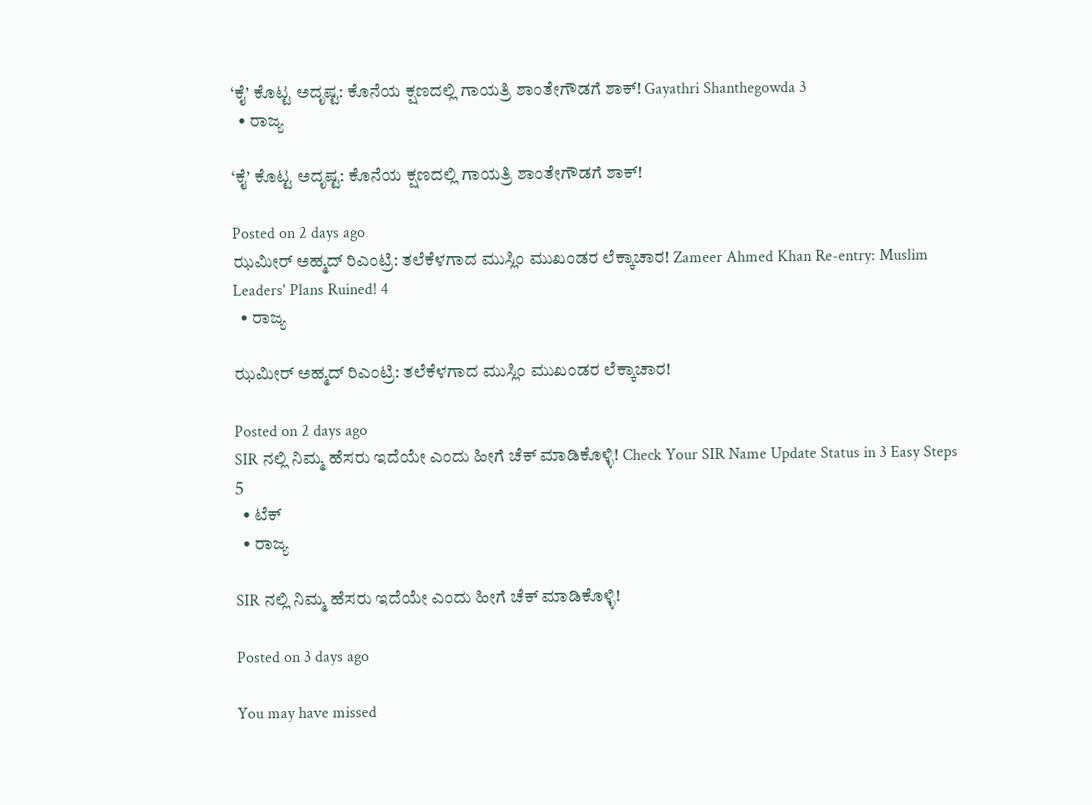‘ಕೈ’ ಕೊಟ್ಟ ಅದೃಷ್ಟ: ಕೊನೆಯ ಕ್ಷಣದಲ್ಲಿ ಗಾಯತ್ರಿ ಶಾಂತೇಗೌಡಗೆ ಶಾಕ್! Gayathri Shanthegowda 3
  • ರಾಜ್ಯ

‘ಕೈ’ ಕೊಟ್ಟ ಅದೃಷ್ಟ: ಕೊನೆಯ ಕ್ಷಣದಲ್ಲಿ ಗಾಯತ್ರಿ ಶಾಂತೇಗೌಡಗೆ ಶಾಕ್!

Posted on 2 days ago
ಝಮೀರ್ ಅಹ್ಮದ್ ರಿಎಂಟ್ರಿ: ತಲೆಕೆಳಗಾದ ಮುಸ್ಲಿಂ ಮುಖಂಡರ ಲೆಕ್ಕಾಚಾರ! Zameer Ahmed Khan Re-entry: Muslim Leaders' Plans Ruined! 4
  • ರಾಜ್ಯ

ಝಮೀರ್ ಅಹ್ಮದ್ ರಿಎಂಟ್ರಿ: ತಲೆಕೆಳಗಾದ ಮುಸ್ಲಿಂ ಮುಖಂಡರ ಲೆಕ್ಕಾಚಾರ!

Posted on 2 days ago
SIR ನಲ್ಲಿ ನಿಮ್ಮ ಹೆಸರು ಇದೆಯೇ ಎಂದು ಹೀಗೆ ಚೆಕ್ ಮಾಡಿಕೊಳ್ಳಿ! Check Your SIR Name Update Status in 3 Easy Steps 5
  • ಟೆಕ್
  • ರಾಜ್ಯ

SIR ನಲ್ಲಿ ನಿಮ್ಮ ಹೆಸರು ಇದೆಯೇ ಎಂದು ಹೀಗೆ ಚೆಕ್ ಮಾಡಿಕೊಳ್ಳಿ!

Posted on 3 days ago

You may have missed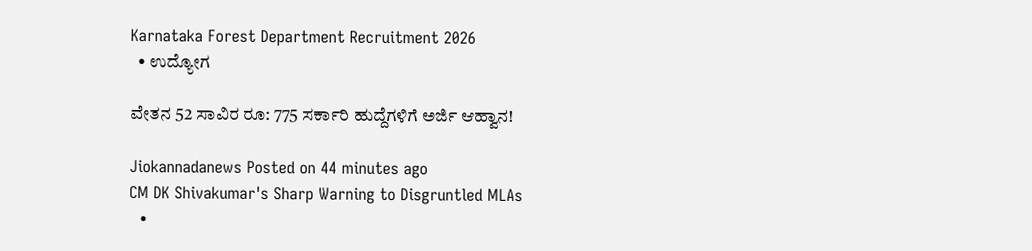Karnataka Forest Department Recruitment 2026
  • ಉದ್ಯೋಗ

ವೇತನ 52 ಸಾವಿರ ರೂ: 775 ಸರ್ಕಾರಿ ಹುದ್ದೆಗಳಿಗೆ ಅರ್ಜಿ ಆಹ್ವಾನ!

Jiokannadanews Posted on 44 minutes ago
CM DK Shivakumar's Sharp Warning to Disgruntled MLAs
  •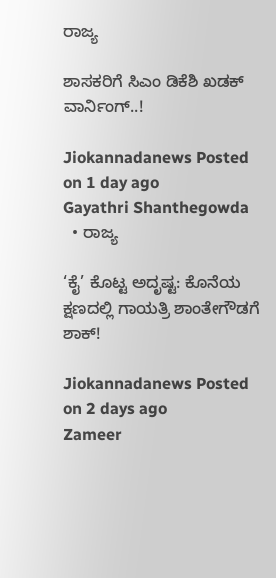ರಾಜ್ಯ

ಶಾಸಕರಿಗೆ ಸಿಎಂ ಡಿಕೆಶಿ ಖಡಕ್ ವಾರ್ನಿಂಗ್..!

Jiokannadanews Posted on 1 day ago
Gayathri Shanthegowda
  • ರಾಜ್ಯ

‘ಕೈ’ ಕೊಟ್ಟ ಅದೃಷ್ಟ: ಕೊನೆಯ ಕ್ಷಣದಲ್ಲಿ ಗಾಯತ್ರಿ ಶಾಂತೇಗೌಡಗೆ ಶಾಕ್!

Jiokannadanews Posted on 2 days ago
Zameer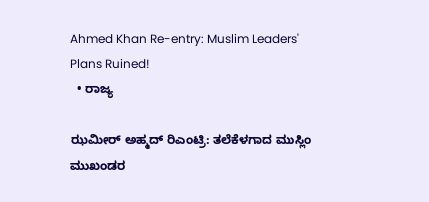Ahmed Khan Re-entry: Muslim Leaders' Plans Ruined!
  • ರಾಜ್ಯ

ಝಮೀರ್ ಅಹ್ಮದ್ ರಿಎಂಟ್ರಿ: ತಲೆಕೆಳಗಾದ ಮುಸ್ಲಿಂ ಮುಖಂಡರ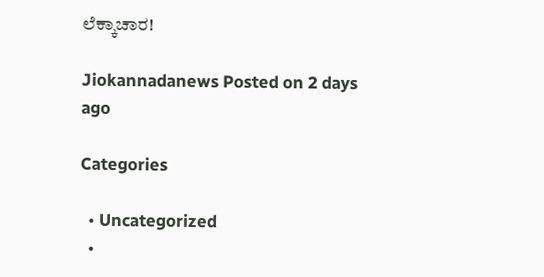ಲೆಕ್ಕಾಚಾರ!

Jiokannadanews Posted on 2 days ago

Categories

  • Uncategorized
  •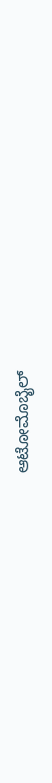ಆಟೋಮೊಬೈಲ್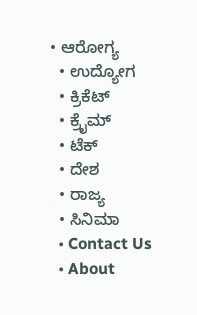• ಆರೋಗ್ಯ
  • ಉದ್ಯೋಗ
  • ಕ್ರಿಕೆಟ್
  • ಕ್ರೈಮ್
  • ಟೆಕ್
  • ದೇಶ
  • ರಾಜ್ಯ
  • ಸಿನಿಮಾ
  • Contact Us
  • About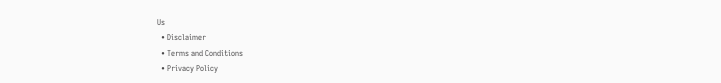Us
  • Disclaimer
  • Terms and Conditions
  • Privacy Policy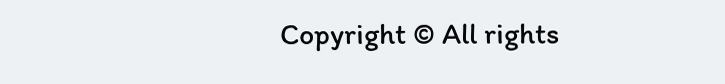Copyright © All rights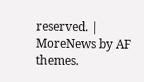reserved. | MoreNews by AF themes.